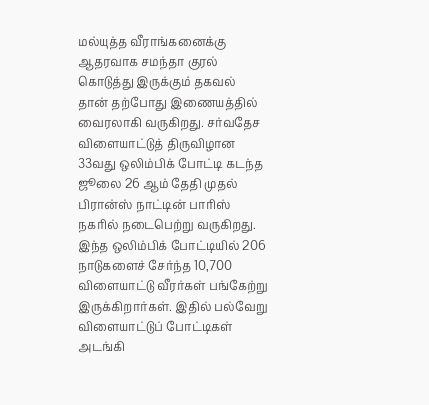மல்யுத்த வீராங்கனைக்கு ஆதரவாக சமந்தா குரல் கொடுத்து இருக்கும் தகவல் தான் தற்போது இணையத்தில் வைரலாகி வருகிறது. சர்வதேச விளையாட்டுத் திருவிழான 33வது ஒலிம்பிக் போட்டி கடந்த ஜூலை 26 ஆம் தேதி முதல் பிரான்ஸ் நாட்டின் பாரிஸ் நகரில் நடைபெற்று வருகிறது. இந்த ஒலிம்பிக் போட்டியில் 206 நாடுகளைச் சேர்ந்த 10,700 விளையாட்டு வீரர்கள் பங்கேற்று இருக்கிறார்கள். இதில் பல்வேறு விளையாட்டுப் போட்டிகள் அடங்கி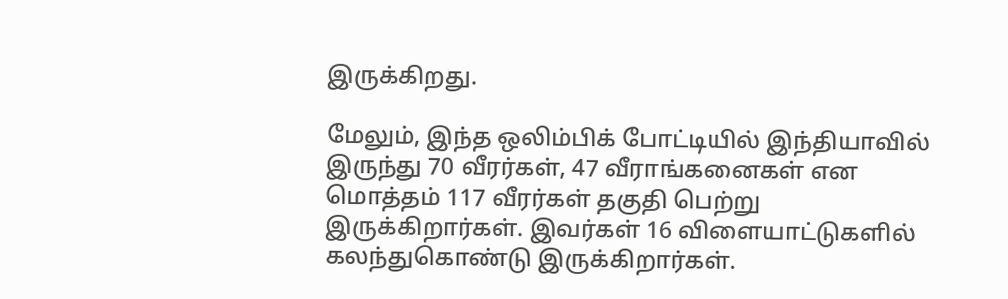இருக்கிறது.

மேலும், இந்த ஒலிம்பிக் போட்டியில் இந்தியாவில் இருந்து 70 வீரர்கள், 47 வீராங்கனைகள் என மொத்தம் 117 வீரர்கள் தகுதி பெற்று இருக்கிறார்கள். இவர்கள் 16 விளையாட்டுகளில் கலந்துகொண்டு இருக்கிறார்கள்.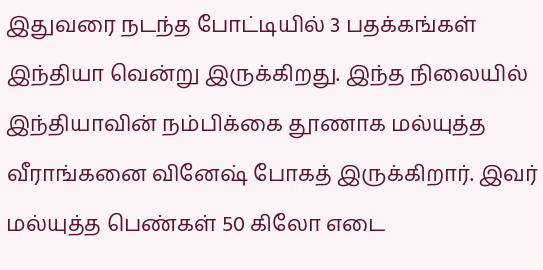இதுவரை நடந்த போட்டியில் 3 பதக்கங்கள் இந்தியா வென்று இருக்கிறது. இந்த நிலையில் இந்தியாவின் நம்பிக்கை தூணாக மல்யுத்த வீராங்கனை வினேஷ் போகத் இருக்கிறார். இவர் மல்யுத்த பெண்கள் 50 கிலோ எடை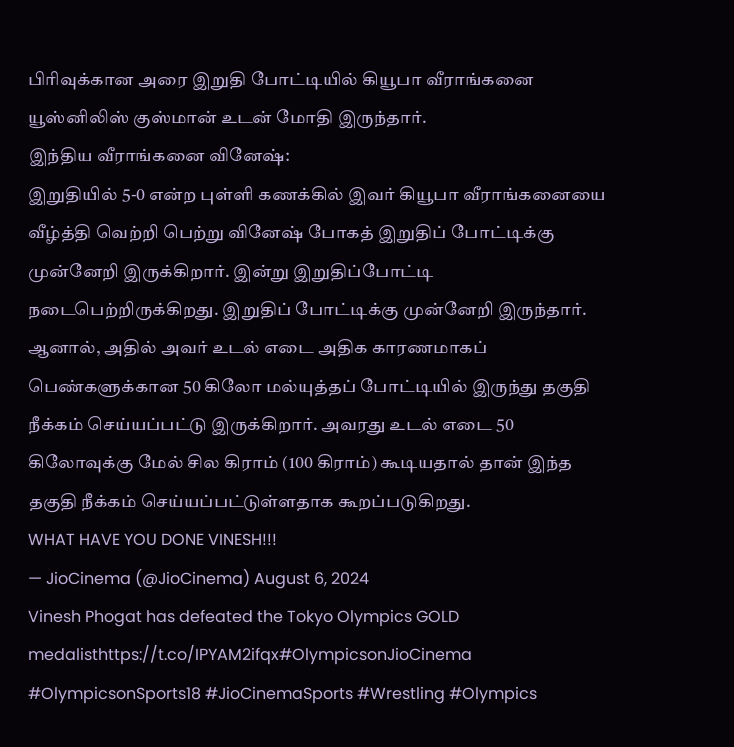பிரிவுக்கான அரை இறுதி போட்டியில் கியூபா வீராங்கனை யூஸ்னிலிஸ் குஸ்மான் உடன் மோதி இருந்தார்.
இந்திய வீராங்கனை வினேஷ்:
இறுதியில் 5-0 என்ற புள்ளி கணக்கில் இவர் கியூபா வீராங்கனையை வீழ்த்தி வெற்றி பெற்று வினேஷ் போகத் இறுதிப் போட்டிக்கு முன்னேறி இருக்கிறார். இன்று இறுதிப்போட்டி நடைபெற்றிருக்கிறது. இறுதிப் போட்டிக்கு முன்னேறி இருந்தார். ஆனால், அதில் அவர் உடல் எடை அதிக காரணமாகப் பெண்களுக்கான 50 கிலோ மல்யுத்தப் போட்டியில் இருந்து தகுதி நீக்கம் செய்யப்பட்டு இருக்கிறார். அவரது உடல் எடை 50 கிலோவுக்கு மேல் சில கிராம் (100 கிராம்) கூடியதால் தான் இந்த தகுதி நீக்கம் செய்யப்பட்டுள்ளதாக கூறப்படுகிறது.
WHAT HAVE YOU DONE VINESH!!!
— JioCinema (@JioCinema) August 6, 2024
Vinesh Phogat has defeated the Tokyo Olympics GOLD medalisthttps://t.co/IPYAM2ifqx#OlympicsonJioCinema #OlympicsonSports18 #JioCinemaSports #Wrestling #Olympics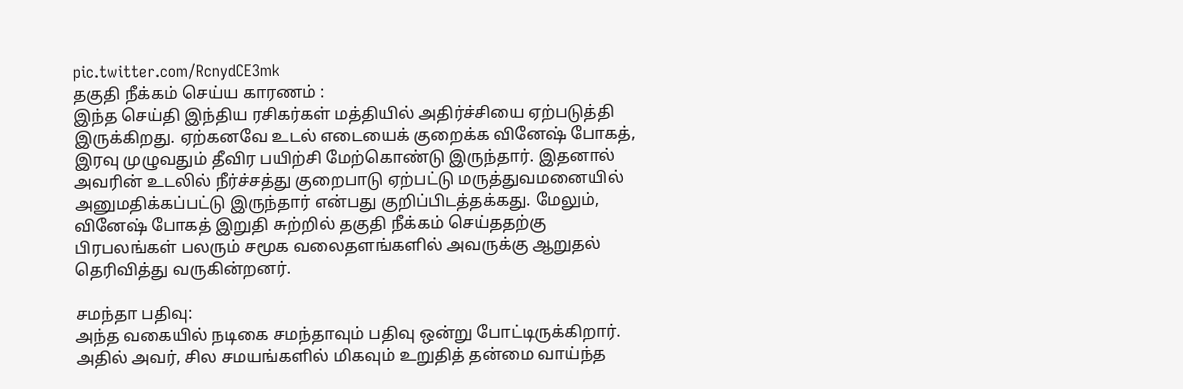pic.twitter.com/RcnydCE3mk
தகுதி நீக்கம் செய்ய காரணம் :
இந்த செய்தி இந்திய ரசிகர்கள் மத்தியில் அதிர்ச்சியை ஏற்படுத்தி இருக்கிறது. ஏற்கனவே உடல் எடையைக் குறைக்க வினேஷ் போகத், இரவு முழுவதும் தீவிர பயிற்சி மேற்கொண்டு இருந்தார். இதனால் அவரின் உடலில் நீர்ச்சத்து குறைபாடு ஏற்பட்டு மருத்துவமனையில் அனுமதிக்கப்பட்டு இருந்தார் என்பது குறிப்பிடத்தக்கது. மேலும், வினேஷ் போகத் இறுதி சுற்றில் தகுதி நீக்கம் செய்ததற்கு பிரபலங்கள் பலரும் சமூக வலைதளங்களில் அவருக்கு ஆறுதல் தெரிவித்து வருகின்றனர்.

சமந்தா பதிவு:
அந்த வகையில் நடிகை சமந்தாவும் பதிவு ஒன்று போட்டிருக்கிறார். அதில் அவர், சில சமயங்களில் மிகவும் உறுதித் தன்மை வாய்ந்த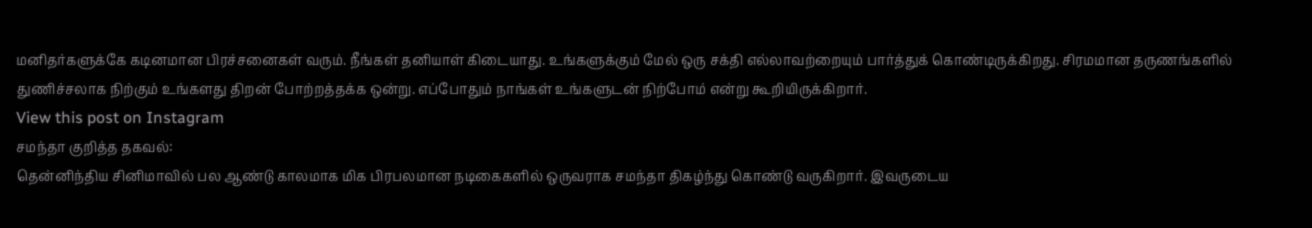மனிதர்களுக்கே கடினமான பிரச்சனைகள் வரும். நீங்கள் தனியாள் கிடையாது. உங்களுக்கும் மேல் ஒரு சக்தி எல்லாவற்றையும் பார்த்துக் கொண்டிருக்கிறது. சிரமமான தருணங்களில் துணிச்சலாக நிற்கும் உங்களது திறன் போற்றத்தக்க ஒன்று. எப்போதும் நாங்கள் உங்களுடன் நிற்போம் என்று கூறியிருக்கிறார்.
View this post on Instagram
சமந்தா குறித்த தகவல்:
தென்னிந்திய சினிமாவில் பல ஆண்டு காலமாக மிக பிரபலமான நடிகைகளில் ஒருவராக சமந்தா திகழ்ந்து கொண்டு வருகிறார். இவருடைய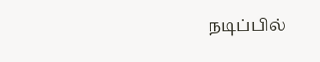நடிப்பில்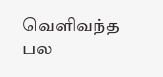வெளிவந்த பல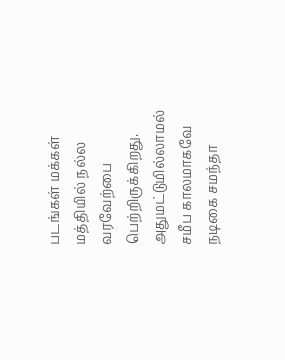படங்கள் மக்கள் மத்தியில் நல்ல வரவேற்பை பெற்றிருக்கிறது. அதுமட்டுமில்லாமல் சமீப காலமாகவே நடிகை சமந்தா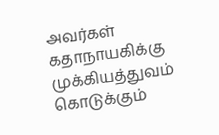அவர்கள் கதாநாயகிக்கு முக்கியத்துவம் கொடுக்கும்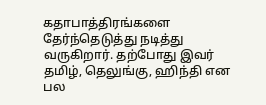கதாபாத்திரங்களை தேர்ந்தெடுத்து நடித்து வருகிறார். தற்போது இவர் தமிழ், தெலுங்கு, ஹிந்தி என பல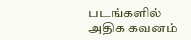படங்களில் அதிக கவனம்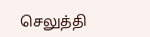செலுத்தி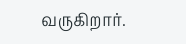வருகிறார்.